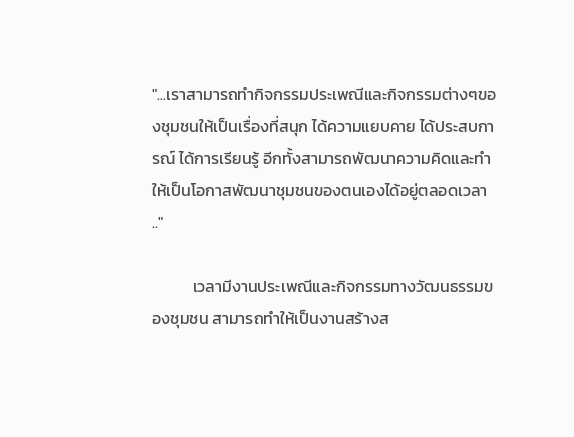"...เราสามารถทำกิจกรรมประเพณีและกิจกรรมต่างๆของชุมชนให้เป็นเรื่องที่สนุก ได้ความแยบคาย ได้ประสบการณ์ ได้การเรียนรู้ อีกทั้งสามารถพัฒนาความคิดและทำให้เป็นโอกาสพัฒนาชุมชนของตนเองได้อยู่ตลอดเวลา .."

           เวลามีงานประเพณีและกิจกรรมทางวัฒนธรรมของชุมชน สามารถทำให้เป็นงานสร้างส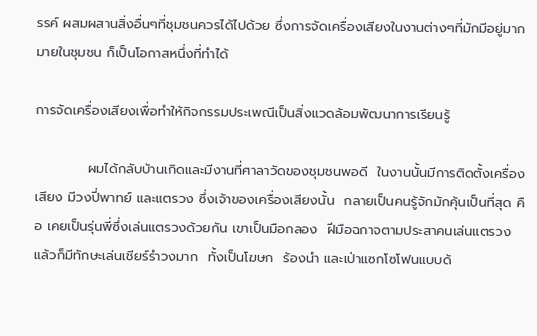รรค์ ผสมผสานสิ่งอื่นๆที่ชุมชนควรได้ไปด้วย ซึ่งการจัดเครื่องเสียงในงานต่างๆที่มักมีอยู่มากมายในชุมชน ก็เป็นโอกาสหนึ่งที่ทำได้

การจัดเครื่องเสียงเพื่อทำให้กิจกรรมประเพณีเป็นสิ่งแวดล้อมพัฒนาการเรียนรู้

           ผมได้กลับบ้านเกิดและมีงานที่ศาลาวัดของชุมชนพอดี  ในงานนั้นมีการติดตั้งเครื่องเสียง มีวงปี่พาทย์ และแตรวง ซึ่งเจ้าของเครื่องเสียงนั้น  กลายเป็นคนรู้จักมักคุ้นเป็นที่สุด คือ เคยเป็นรุ่นพี่ซึ่งเล่นแตรวงด้วยกัน เขาเป็นมือกลอง  ฝีมือฉกาจตามประสาคนเล่นแตรวง แล้วก็มีทักษะเล่นเชียร์รำวงมาก  ทั้งเป็นโฆษก  ร้องนำ และเป่าแซกโซโฟนแบบด้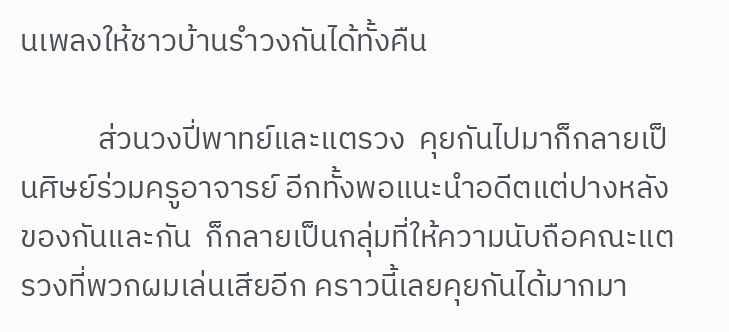นเพลงให้ชาวบ้านรำวงกันได้ทั้งคืน

           ส่วนวงปี่พาทย์และแตรวง  คุยกันไปมาก็กลายเป็นศิษย์ร่วมครูอาจารย์ อีกทั้งพอแนะนำอดีตแต่ปางหลังของกันและกัน  ก็กลายเป็นกลุ่มที่ให้ความนับถือคณะแตรวงที่พวกผมเล่นเสียอีก คราวนี้เลยคุยกันได้มากมา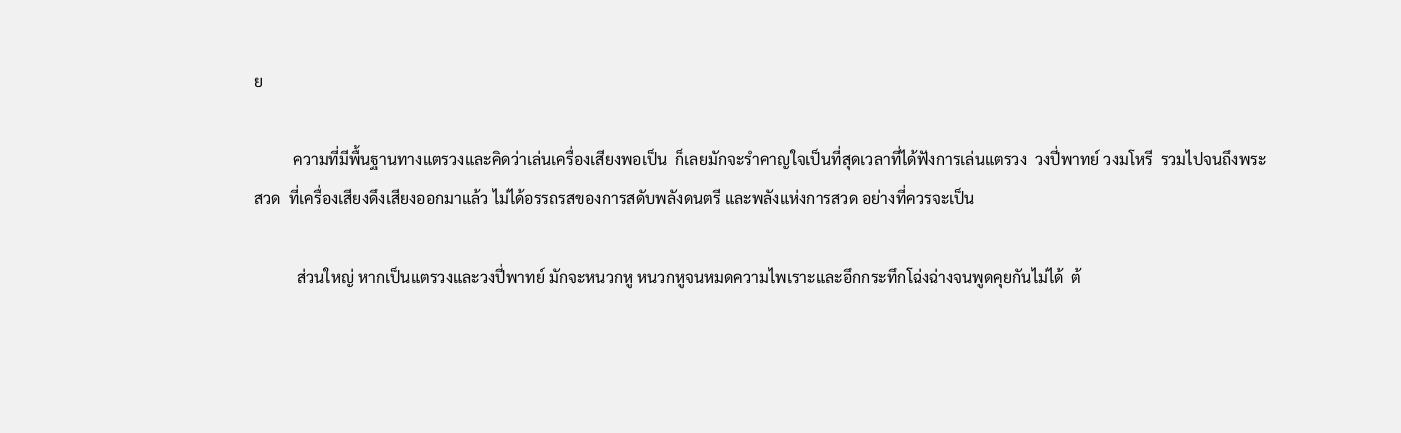ย

          ความที่มีพื้นฐานทางแตรวงและคิดว่าเล่นเครื่องเสียงพอเป็น  ก็เลยมักจะรำคาญใจเป็นที่สุดเวลาที่ได้ฟังการเล่นแตรวง  วงปี่พาทย์ วงมโหรี  รวมไปจนถึงพระสวด  ที่เครื่องเสียงดึงเสียงออกมาแล้ว ไม่ได้อรรถรสของการสดับพลังดนตรี และพลังแห่งการสวด อย่างที่ควรจะเป็น

           ส่วนใหญ่ หากเป็นแตรวงและวงปี่พาทย์ มักจะหนวกหู หนวกหูจนหมดความไพเราะและอึกกระทึกโฉ่งฉ่างจนพูดคุยกันไม่ได้  ต้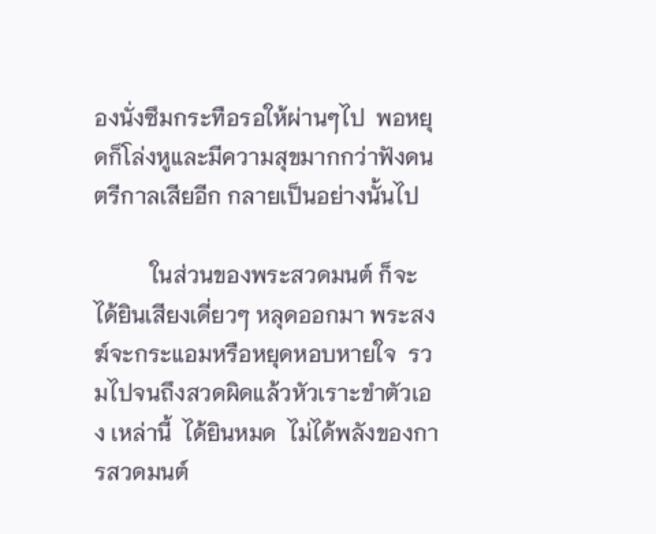องนั่งซึมกระทือรอให้ผ่านๆไป  พอหยุดก็โล่งหูและมีความสุขมากกว่าฟังดนตรีกาลเสียอีก กลายเป็นอย่างนั้นไป

          ในส่วนของพระสวดมนต์ ก็จะได้ยินเสียงเดี่ยวๆ หลุดออกมา พระสงฆ์จะกระแอมหรือหยุดหอบหายใจ  รวมไปจนถึงสวดผิดแล้วหัวเราะขำตัวเอง เหล่านี้  ได้ยินหมด  ไม่ได้พลังของการสวดมนต์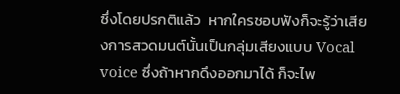ซึ่งโดยปรกติแล้ว  หากใครชอบฟังก็จะรู้ว่าเสียงการสวดมนต์นั้นเป็นกลุ่มเสียงแบบ Vocal voice ซึ่งถ้าหากดึงออกมาได้ ก็จะไพ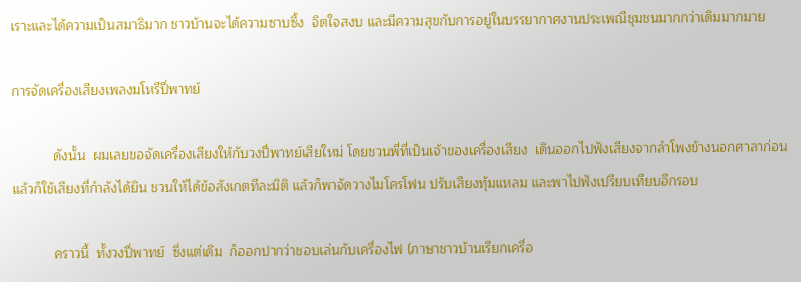เราะและได้ความเป็นสมาธิมาก ชาวบ้านจะได้ความซาบซึ้ง  จิตใจสงบ และมีความสุขกับการอยู่ในบรรยากาศงานประเพณีชุมชนมากกว่าเดิมมากมาย

การจัดเครื่องเสียงเพลงมโหรีปี่พาทย์

           ดังนั้น  ผมเลยขอจัดเครื่องเสียงให้กับวงปี่พาทย์เสียใหม่ โดยชวนพี่ที่เป็นเจ้าของเครื่องเสียง  เดินออกไปฟังเสียงจากลำโพงข้างนอกศาลาก่อน แล้วก็ใช้เสียงที่กำลังได้ยิน ชวนให้ได้ข้อสังเกตทีละมิติ แล้วก็พาจัดวางไมโครโฟน ปรับเสียงทุ้มแหลม และพาไปฟังเปรียบเทียบอีกรอบ

           คราวนี้  ทั้งวงปี่พาทย์  ซึ่งแต่เดิม  ก็ออกปากว่าชอบเล่นกับเครื่องไฟ (ภาษาชาวบ้านเรียกเครื่อ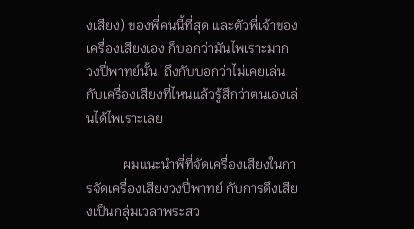งเสียง) ของพี่คนนี้ที่สุด และตัวพี่เจ้าของเครื่องเสียงเอง ก็บอกว่ามันไพเราะมาก  วงปี่พาทย์นั้น  ถึงกับบอกว่าไม่เคยเล่นกับเครื่องเสียงที่ไหนแล้วรู้สึกว่าตนเองเล่นได้ไพเราะเลย

           ผมแนะนำพี่ที่จัดเครื่องเสียงในการจัดเครื่องเสียงวงปี่พาทย์ กับการดึงเสียงเป็นกลุ่มเวลาพระสว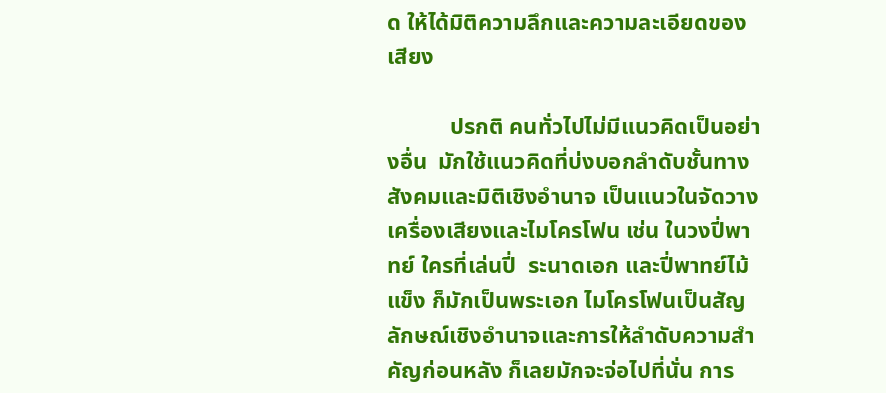ด ให้ได้มิติความลึกและความละเอียดของเสียง

           ปรกติ คนทั่วไปไม่มีแนวคิดเป็นอย่างอื่น  มักใช้แนวคิดที่บ่งบอกลำดับชั้นทางสังคมและมิติเชิงอำนาจ เป็นแนวในจัดวางเครื่องเสียงและไมโครโฟน เช่น ในวงปี่พาทย์ ใครที่เล่นปี่  ระนาดเอก และปี่พาทย์ไม้แข็ง ก็มักเป็นพระเอก ไมโครโฟนเป็นสัญลักษณ์เชิงอำนาจและการให้ลำดับความสำคัญก่อนหลัง ก็เลยมักจะจ่อไปที่นั่น การ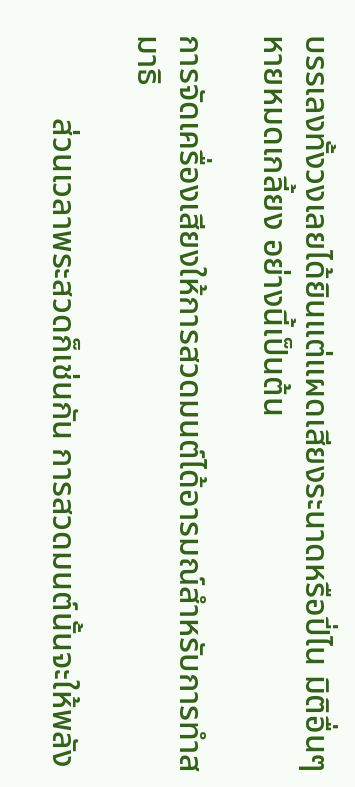บรรเลงทั้งวงเลยได้ยินแต่แผดเสียงระนาดหรือปี่ไน มิติอื่นๆหายหมดเกลี้ยง อย่างนี้เป็นต้น

การจัดเครื่องเสียงให้การสวดมนต์ได้อารมณ์สำหรับการทำสมาธิ

          ส่วนเวลาพระสวดก็เช่นกัน การสวดมนต์นั้นจะให้พลัง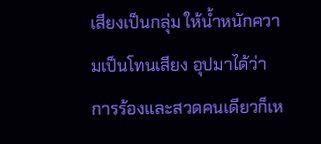เสียงเป็นกลุ่ม ให้น้ำหนักความเป็นโทนเสียง อุปมาได้ว่าการร้องและสวดคนเดียวก็เห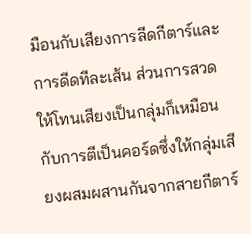มือนกับเสียงการลีดกีตาร์และการดีดทีละเส้น ส่วนการสวดให้โทนเสียงเป็นกลุ่มก็เหมือนกับการตีเป็นคอร์ดซึ่งให้กลุ่มเสียงผสมผสานกันจากสายกีตาร์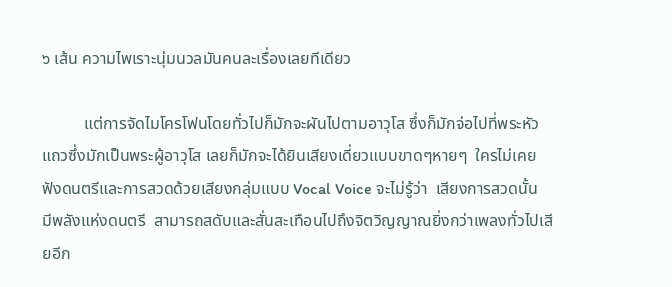๖ เส้น ความไพเราะนุ่มนวลมันคนละเรื่องเลยทีเดียว

          แต่การจัดไมโครโฟนโดยทั่วไปก็มักจะผันไปตามอาวุโส ซึ่งก็มักจ่อไปที่พระหัวแถวซึ่งมักเป็นพระผู้อาวุโส เลยก็มักจะได้ยินเสียงเดี่ยวแบบขาดๆหายๆ  ใครไม่เคยฟังดนตรีและการสวดด้วยเสียงกลุ่มแบบ Vocal Voice จะไม่รู้ว่า  เสียงการสวดนั้น  มีพลังแห่งดนตรี  สามารถสดับและสั่นสะเทือนไปถึงจิตวิญญาณยิ่งกว่าเพลงทั่วไปเสียอีก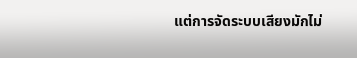แต่การจัดระบบเสียงมักไม่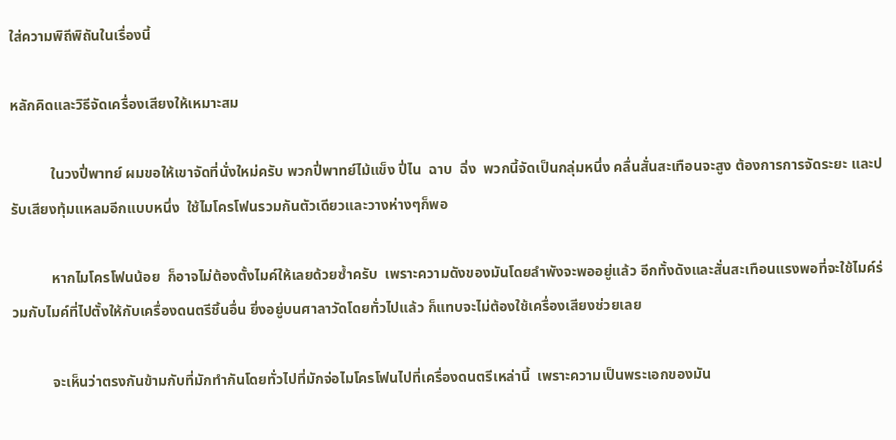ใส่ความพิถีพิถันในเรื่องนี้

หลักคิดและวิธีจัดเครื่องเสียงให้เหมาะสม

           ในวงปี่พาทย์ ผมขอให้เขาจัดที่นั่งใหม่ครับ พวกปี่พาทย์ไม้แข็ง ปี่ไน  ฉาบ  ฉิ่ง  พวกนี้จัดเป็นกลุ่มหนึ่ง คลื่นสั่นสะเทือนจะสูง ต้องการการจัดระยะ และปรับเสียงทุ้มแหลมอีกแบบหนึ่ง  ใช้ไมโครโฟนรวมกันตัวเดียวและวางห่างๆก็พอ

           หากไมโครโฟนน้อย  ก็อาจไม่ต้องตั้งไมค์ให้เลยด้วยซ้ำครับ  เพราะความดังของมันโดยลำพังจะพออยู่แล้ว อีกทั้งดังและสั่นสะเทือนแรงพอที่จะใช้ไมค์ร่วมกับไมค์ที่ไปตั้งให้กับเครื่องดนตรีชิ้นอื่น ยิ่งอยู่บนศาลาวัดโดยทั่วไปแล้ว ก็แทบจะไม่ต้องใช้เครื่องเสียงช่วยเลย

           จะเห็นว่าตรงกันข้ามกับที่มักทำกันโดยทั่วไปที่มักจ่อไมโครโฟนไปที่เครื่องดนตรีเหล่านี้  เพราะความเป็นพระเอกของมัน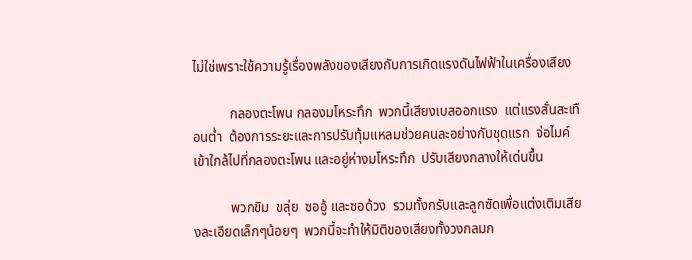ไม่ใช่เพราะใช้ความรู้เรื่องพลังของเสียงกับการเกิดแรงดันไฟฟ้าในเครื่องเสียง

           กลองตะโพน กลองมโหระทึก  พวกนี้เสียงเบสออกแรง  แต่แรงสั่นสะเทือนต่ำ  ต้องการระยะและการปรับทุ้มแหลมช่วยคนละอย่างกับชุดแรก  จ่อไมค์เข้าใกล้ไปที่กลองตะโพน และอยู่ห่างมโหระทึก  ปรับเสียงกลางให้เด่นขึ้น

           พวกขิม  ขลุ่ย  ซออู้ และซอด้วง  รวมทั้งกรับและลูกซัดเพื่อแต่งเติมเสียงละเอียดเล็กๆน้อยๆ  พวกนี้จะทำให้มิติของเสียงทั้งวงกลมก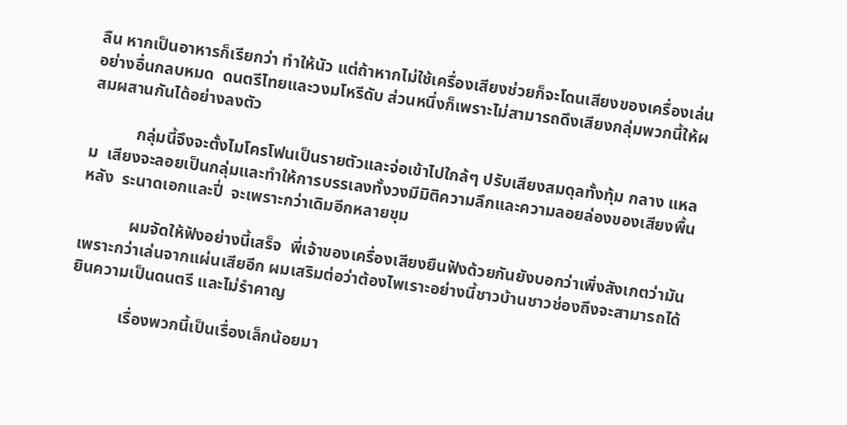ลืน หากเป็นอาหารก็เรียกว่า ทำให้นัว แต่ถ้าหากไม่ใช้เครื่องเสียงช่วยก็จะโดนเสียงของเครื่องเล่นอย่างอื่นกลบหมด  ดนตรีไทยและวงมโหรีดับ ส่วนหนึ่งก็เพราะไม่สามารถดึงเสียงกลุ่มพวกนี้ให้ผสมผสานกันได้อย่างลงตัว

           กลุ่มนี้จึงจะตั้งไมโครโฟนเป็นรายตัวและจ่อเข้าไปใกล้ๆ ปรับเสียงสมดุลทั้งทุ้ม กลาง แหลม  เสียงจะลอยเป็นกลุ่มและทำให้การบรรเลงทั้งวงมีมิติความลึกและความลอยล่องของเสียงพื้นหลัง  ระนาดเอกและปี่  จะเพราะกว่าเดิมอีกหลายขุม

            ผมจัดให้ฟังอย่างนี้เสร็จ  พี่เจ้าของเครื่องเสียงยืนฟังด้วยกันยังบอกว่าเพิ่งสังเกตว่ามันเพราะกว่าเล่นจากแผ่นเสียอีก ผมเสริมต่อว่าต้องไพเราะอย่างนี้ชาวบ้านชาวช่องถึงจะสามารถได้ยินความเป็นดนตรี และไม่รำคาญ

            เรื่องพวกนี้เป็นเรื่องเล็กน้อยมา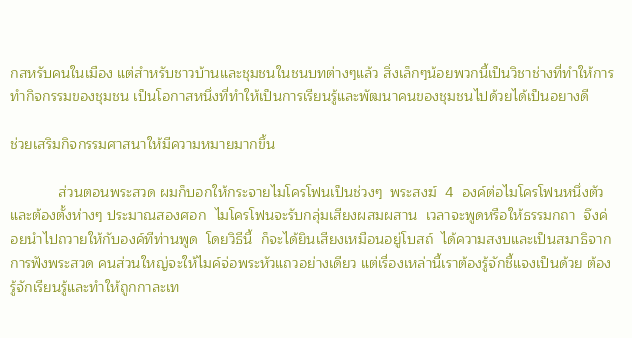กสหรับคนในเมือง แต่สำหรับชาวบ้านและชุมชนในชนบทต่างๆแล้ว สิ่งเล็กๆน้อยพวกนี้เป็นวิชาช่างที่ทำให้การทำกิจกรรมของชุมชน เป็นโอกาสหนึ่งที่ทำให้เป็นการเรียนรู้และพัฒนาคนของชุมชนไปด้วยได้เป็นอยางดี

ช่วยเสริมกิจกรรมศาสนาให้มีความหมายมากขึ้น

            ส่วนตอนพระสวด ผมก็บอกให้กระจายไมโครโฟนเป็นช่วงๆ  พระสงฆ์  4  องค์ต่อไมโครโฟนหนึ่งตัวและต้องตั้งห่างๆ ประมาณสองศอก  ไมโครโฟนจะรับกลุ่มเสียงผสมผสาน  เวลาจะพูดหรือให้ธรรมกถา  จึงค่อยนำไปถวายให้กับองค์ทีท่านพูด  โดยวิธีนี้  ก็จะได้ยินเสียงเหมือนอยู่โบสถ์  ได้ความสงบและเป็นสมาธิจากการฟังพระสวด คนส่วนใหญ่จะให้ไมค์จ่อพระหัวแถวอย่างเดียว แต่เรื่องเหล่านี้เราต้องรู้จักชี้แจงเป็นด้วย ต้องรู้จักเรียนรู้และทำให้ถูกกาละเท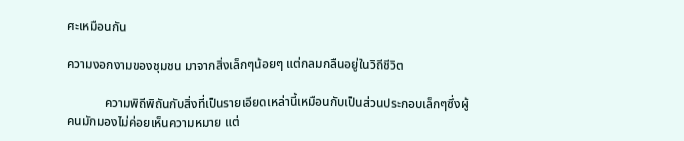ศะเหมือนกัน

ความงอกงามของชุมชน มาจากสิ่งเล็กๆน้อยๆ แต่กลมกลืนอยู่ในวิถีชีวิต

            ความพิถีพิถันกับสิ่งที่เป็นรายเอียดเหล่านี้เหมือนกับเป็นส่วนประกอบเล็กๆซึ่งผู้คนมักมองไม่ค่อยเห็นความหมาย แต่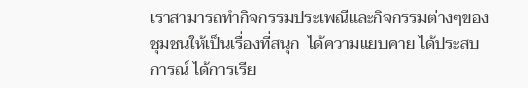เราสามารถทำกิจกรรมประเพณีและกิจกรรมต่างๆของชุมชนให้เป็นเรื่องที่สนุก  ได้ความแยบคาย ได้ประสบการณ์ ได้การเรีย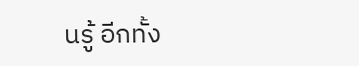นรู้ อีกทั้ง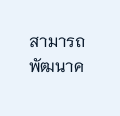สามารถพัฒนาค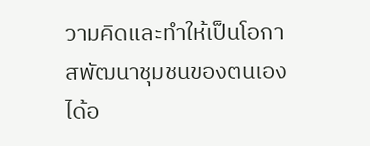วามคิดและทำให้เป็นโอกาสพัฒนาชุมชนของตนเองได้อ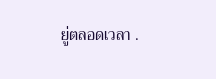ยู่ตลอดเวลา .